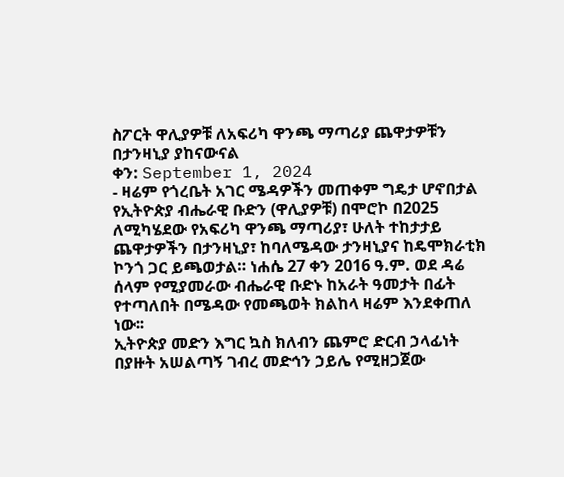ስፖርት ዋሊያዎቹ ለአፍሪካ ዋንጫ ማጣሪያ ጨዋታዎቹን በታንዛኒያ ያከናውናል
ቀን: September 1, 2024
- ዛሬም የጎረቤት አገር ሜዳዎችን መጠቀም ግዴታ ሆኖበታል
የኢትዮጵያ ብሔራዊ ቡድን (ዋሊያዎቹ) በሞሮኮ በ2025 ለሚካሄደው የአፍሪካ ዋንጫ ማጣሪያ፣ ሁለት ተከታታይ ጨዋታዎችን በታንዛኒያ፣ ከባለሜዳው ታንዛኒያና ከዴሞክራቲክ ኮንጎ ጋር ይጫወታል። ነሐሴ 27 ቀን 2016 ዓ.ም. ወደ ዳሬ ሰላም የሚያመራው ብሔራዊ ቡድኑ ከአራት ዓመታት በፊት የተጣለበት በሜዳው የመጫወት ክልከላ ዛሬም እንደቀጠለ ነው፡፡
ኢትዮጵያ መድን እግር ኳስ ክለብን ጨምሮ ድርብ ኃላፊነት በያዙት አሠልጣኝ ገብረ መድኅን ኃይሌ የሚዘጋጀው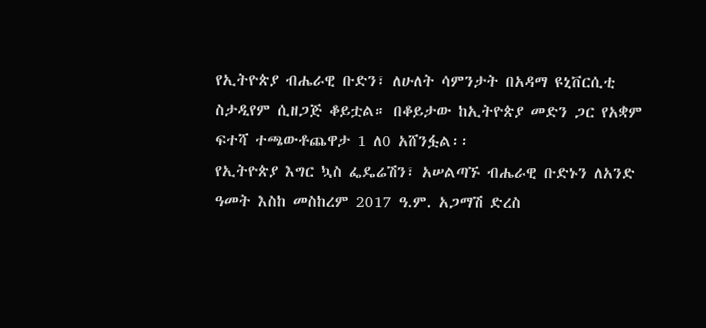የኢትዮጵያ ብሔራዊ ቡድን፣ ለሁለት ሳምንታት በአዳማ ዩኒቨርሲቲ ስታዲየም ሲዘጋጅ ቆይቷል። በቆይታው ከኢትዮጵያ መድን ጋር የአቋም ፍተሻ ተጫውቶጨዋታ 1 ለ0 አሸንፏል፡፡
የኢትዮጵያ እግር ኳስ ፌዴሬሽን፣ አሠልጣኙ ብሔራዊ ቡድኑን ለአንድ ዓመት እስከ መስከረም 2017 ዓ.ም. አጋማሽ ድረስ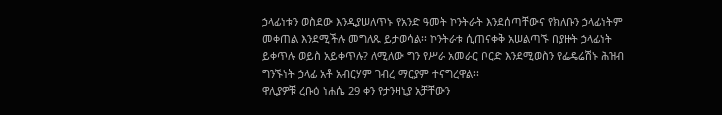ኃላፊነቱን ወስደው እንዲያሠለጥኑ የአንድ ዓመት ኮንትራት እንደሰጣቸውና የክለቡን ኃላፊነትም መቀጠል እንደሚችሉ መግለጹ ይታወሳል፡፡ ኮንትራቱ ሲጠናቀቅ አሠልጣኙ በያዙት ኃላፊነት ይቀጥሉ ወይስ አይቀጥሉ? ለሚለው ግን የሥራ አመራር ቦርድ እንደሚወስን የፌዴሬሽኑ ሕዝብ ግንኙነት ኃላፊ አቶ አብርሃም ገብረ ማርያም ተናግረዋል፡፡
ዋሊያዎቹ ረቡዕ ነሐሴ 29 ቀን የታንዛኒያ አቻቸውን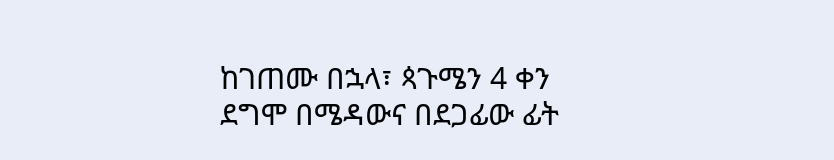ከገጠሙ በኋላ፣ ጳጉሜን 4 ቀን ደግሞ በሜዳውና በደጋፊው ፊት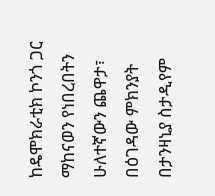ከዴሞክራቲክ ኮንጎ ጋር ማከናወን የነበረበትን ሁለተኛውን ጨዋታ፣ በዕገዳው ምክንያት በታንዛኒያ ስታዲየም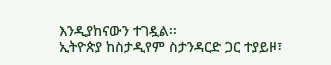እንዲያከናውን ተገዷል፡፡
ኢትዮጵያ ከስታዲየም ስታንዳርድ ጋር ተያይዞ፣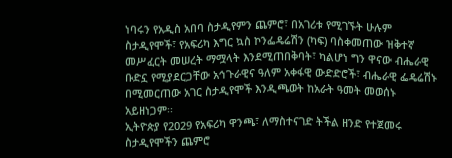ነባሩን የአዲስ አበባ ስታዲየምን ጨምሮ፣ በአገሪቱ የሚገኙት ሁሉም ስታዲየሞች፣ የአፍሪካ እግር ኳስ ኮንፌዴሬሽን (ካፍ) ባስቀመጠው ዝቅተኛ መሥፈርት መሠረት ማሟላት እንደሚጠበቅባት፣ ካልሆነ ግን ዋናው ብሔራዊ ቡድኗ የሚያደርጋቸው አኅጉራዊና ዓለም አቀፋዊ ውድድሮች፣ ብሔራዊ ፌዴሬሽኑ በሚመርጠው አገር ስታዲየሞች እንዲጫወት ከአራት ዓመት መወሰኑ አይዘነጋም፡፡
ኢትዮጵያ የ2029 የአፍሪካ ዋንጫ፣ ለማስተናገድ ትችል ዘንድ የተጀመሩ ስታዲየሞችን ጨምሮ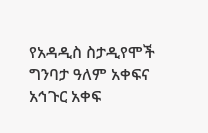የአዳዲስ ስታዲየሞች ግንባታ ዓለም አቀፍና አኅጉር አቀፍ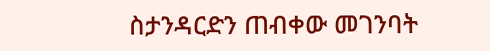ስታንዳርድን ጠብቀው መገንባት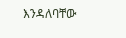እንዳለባቸው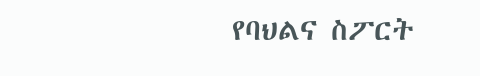የባህልና ስፖርት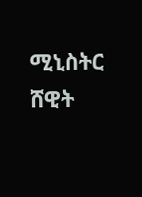ሚኒስትር ሸዊት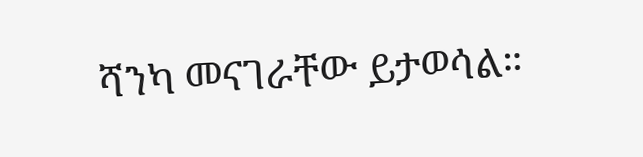ሻንካ መናገራቸው ይታወሳል።